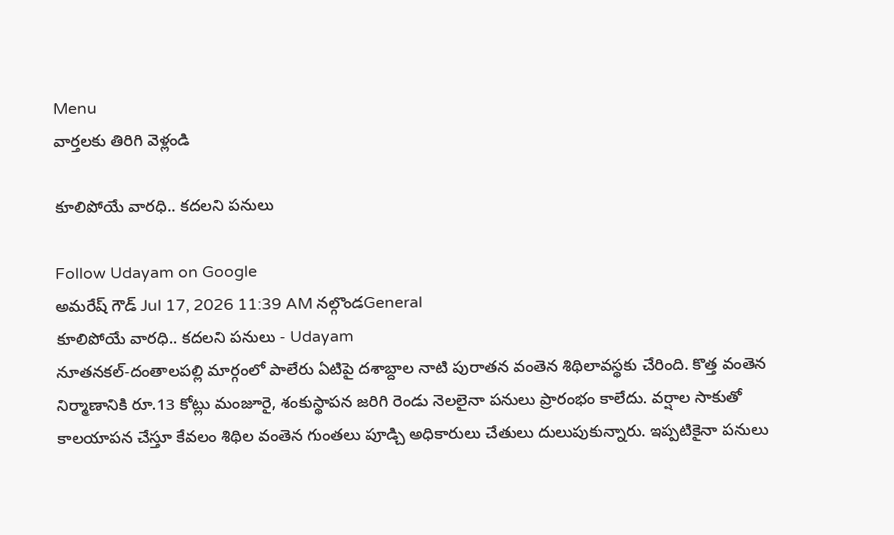Menu
వార్తలకు తిరిగి వెళ్లండి

కూలిపోయే వారధి.. కదలని పనులు

Follow Udayam on Google
అమరేష్ గౌడ్ Jul 17, 2026 11:39 AM నల్గొండGeneral
కూలిపోయే వారధి.. కదలని పనులు - Udayam
నూతనకల్-దంతాలపల్లి మార్గంలో పాలేరు ఏటిపై దశాబ్దాల నాటి పురాతన వంతెన శిథిలావస్థకు చేరింది. కొత్త వంతెన నిర్మాణానికి రూ.13 కోట్లు మంజూరై, శంకుస్థాపన జరిగి రెండు నెలలైనా పనులు ప్రారంభం కాలేదు. వర్షాల సాకుతో కాలయాపన చేస్తూ కేవలం శిథిల వంతెన గుంతలు పూడ్చి అధికారులు చేతులు దులుపుకున్నారు. ఇప్పటికైనా పనులు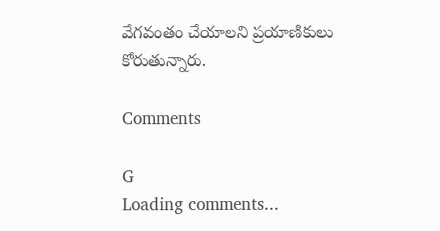వేగవంతం చేయాలని ప్రయాణికులు కోరుతున్నారు.

Comments

G
Loading comments...